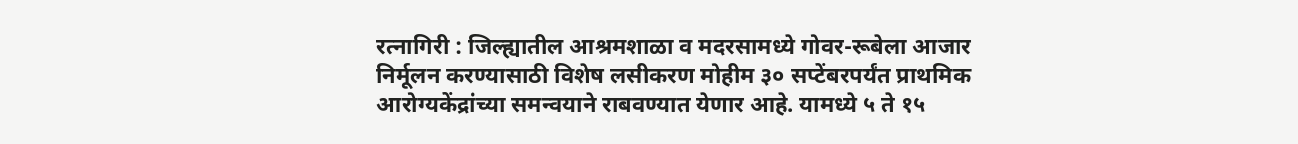रत्नागिरी : जिल्ह्यातील आश्रमशाळा व मदरसामध्ये गोवर-रूबेला आजार निर्मूलन करण्यासाठी विशेष लसीकरण मोहीम ३० सप्टेंबरपर्यंत प्राथमिक आरोग्यकेंद्रांच्या समन्वयाने राबवण्यात येणार आहे. यामध्ये ५ ते १५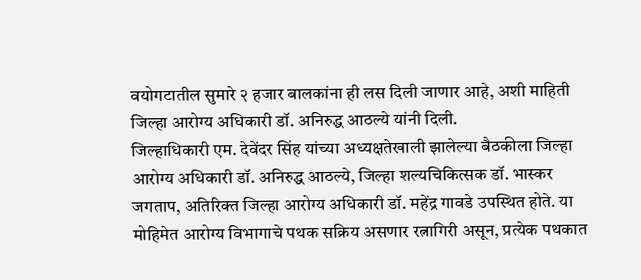वयोगटातील सुमारे २ हजार बालकांना ही लस दिली जाणार आहे, अशी माहिती जिल्हा आरोग्य अधिकारी डॉ. अनिरुद्ध आठल्ये यांनी दिली.
जिल्हाधिकारी एम. देवेंदर सिंह यांच्या अध्यक्षतेखाली झालेल्या बैठकीला जिल्हा आरोग्य अधिकारी डॉ. अनिरुद्ध आठल्ये, जिल्हा शल्यचिकित्सक डॉ. भास्कर जगताप, अतिरिक्त जिल्हा आरोग्य अधिकारी डॉ. महेंद्र गावडे उपस्थित होते. या मोहिमेत आरोग्य विभागाचे पथक सक्रिय असणार रत्नागिरी असून, प्रत्येक पथकात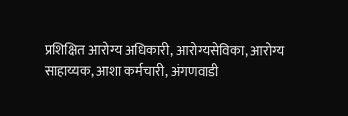प्रशिक्षित आरोग्य अधिकारी, आरोग्यसेविका, आरोग्य साहाय्यक, आशा कर्मचारी, अंगणवाडी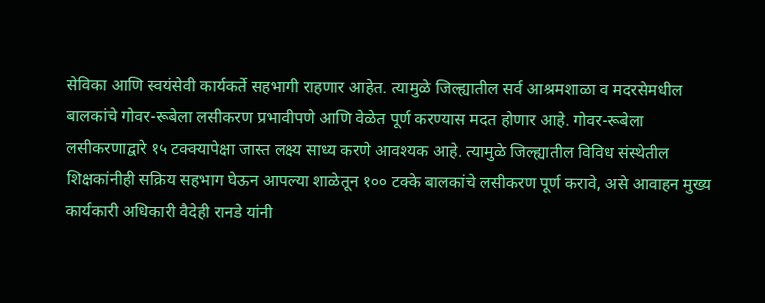सेविका आणि स्वयंसेवी कार्यकर्ते सहभागी राहणार आहेत. त्यामुळे जिल्ह्यातील सर्व आश्रमशाळा व मदरसेमधील बालकांचे गोवर-रूबेला लसीकरण प्रभावीपणे आणि वेळेत पूर्ण करण्यास मदत होणार आहे. गोवर-रूबेला लसीकरणाद्वारे १५ टक्क्यापेक्षा जास्त लक्ष्य साध्य करणे आवश्यक आहे. त्यामुळे जिल्ह्यातील विविध संस्थेतील शिक्षकांनीही सक्रिय सहभाग घेऊन आपल्या शाळेतून १०० टक्के बालकांचे लसीकरण पूर्ण करावे, असे आवाहन मुख्य कार्यकारी अधिकारी वैदेही रानडे यांनी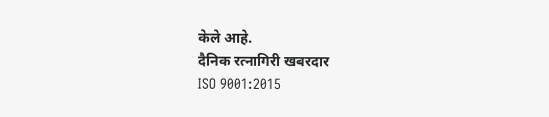केले आहे.
दैनिक रत्नागिरी खबरदार
ISO 9001:2015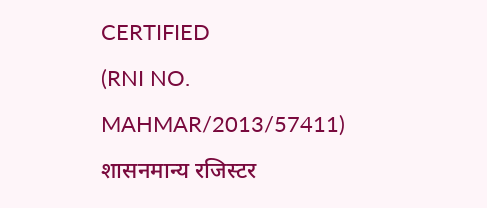CERTIFIED
(RNI NO. MAHMAR/2013/57411)
शासनमान्य रजिस्टर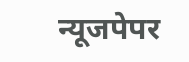न्यूजपेपर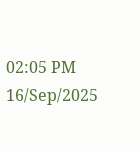02:05 PM 16/Sep/2025